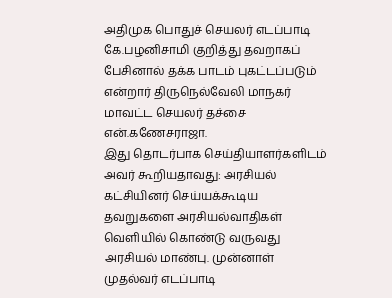அதிமுக பொதுச் செயலர் எடப்பாடி கே.பழனிசாமி குறித்து தவறாகப் பேசினால் தக்க பாடம் புகட்டப்படும் என்றார் திருநெல்வேலி மாநகர் மாவட்ட செயலர் தச்சை என்.கணேசராஜா.
இது தொடர்பாக செய்தியாளர்களிடம் அவர் கூறியதாவது: அரசியல் கட்சியினர் செய்யக்கூடிய தவறுகளை அரசியல்வாதிகள் வெளியில் கொண்டு வருவது அரசியல் மாண்பு. முன்னாள் முதல்வர் எடப்பாடி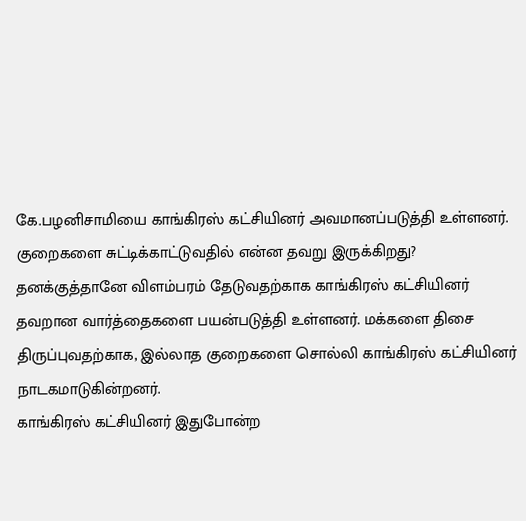கே.பழனிசாமியை காங்கிரஸ் கட்சியினர் அவமானப்படுத்தி உள்ளனர். குறைகளை சுட்டிக்காட்டுவதில் என்ன தவறு இருக்கிறது? தனக்குத்தானே விளம்பரம் தேடுவதற்காக காங்கிரஸ் கட்சியினர் தவறான வார்த்தைகளை பயன்படுத்தி உள்ளனர். மக்களை திசை திருப்புவதற்காக, இல்லாத குறைகளை சொல்லி காங்கிரஸ் கட்சியினர் நாடகமாடுகின்றனர்.
காங்கிரஸ் கட்சியினர் இதுபோன்ற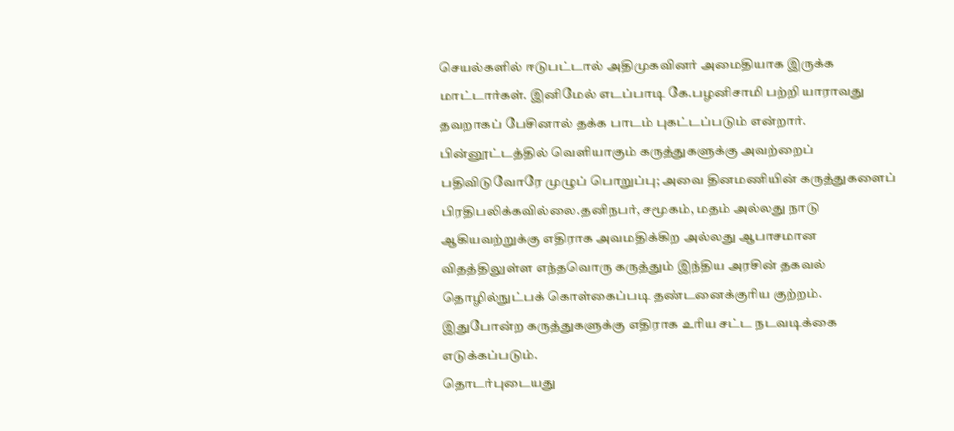செயல்களில் ஈடுபட்டால் அதிமுகவினர் அமைதியாக இருக்க மாட்டார்கள். இனிமேல் எடப்பாடி கே.பழனிசாமி பற்றி யாராவது தவறாகப் பேசினால் தக்க பாடம் புகட்டப்படும் என்றார்.
பின்னூட்டத்தில் வெளியாகும் கருத்துகளுக்கு அவற்றைப் பதிவிடுவோரே முழுப் பொறுப்பு; அவை தினமணியின் கருத்துகளைப் பிரதிபலிக்கவில்லை.தனிநபர், சமூகம், மதம் அல்லது நாடு ஆகியவற்றுக்கு எதிராக அவமதிக்கிற அல்லது ஆபாசமான விதத்திலுள்ள எந்தவொரு கருத்தும் இந்திய அரசின் தகவல் தொழில்நுட்பக் கொள்கைப்படி தண்டனைக்குரிய குற்றம். இதுபோன்ற கருத்துகளுக்கு எதிராக உரிய சட்ட நடவடிக்கை எடுக்கப்படும்.
தொடர்புடையது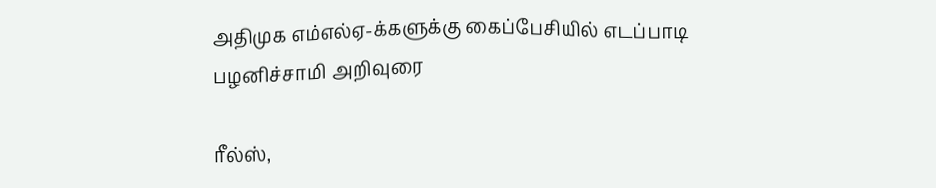அதிமுக எம்எல்ஏ-க்களுக்கு கைப்பேசியில் எடப்பாடி பழனிச்சாமி அறிவுரை

ரீல்ஸ்,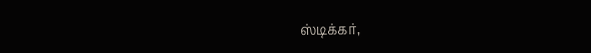ஸ்டிக்கர்,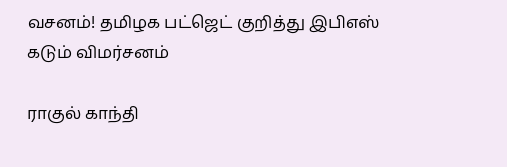வசனம்! தமிழக பட்ஜெட் குறித்து இபிஎஸ் கடும் விமர்சனம்

ராகுல் காந்தி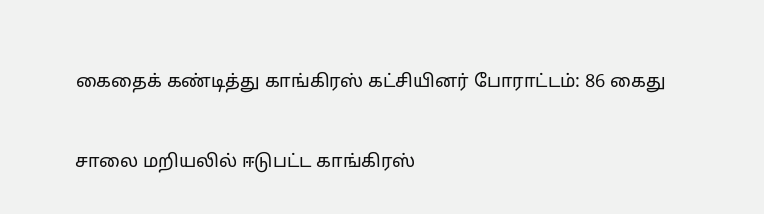கைதைக் கண்டித்து காங்கிரஸ் கட்சியினர் போராட்டம்: 86 கைது

சாலை மறியலில் ஈடுபட்ட காங்கிரஸ்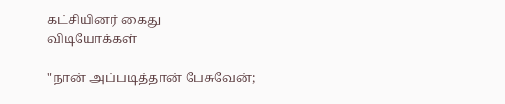கட்சியினர் கைது
விடியோக்கள்

"நான் அப்படித்தான் பேசுவேன்;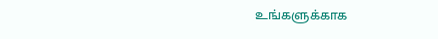உங்களுக்காக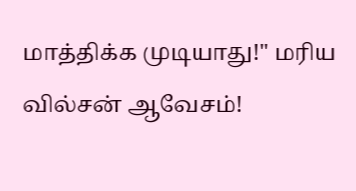மாத்திக்க முடியாது!" மரிய வில்சன் ஆவேசம்!